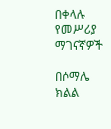በቀላሉ የመሥሪያ ማገናኛዎች

በሶማሌ ክልል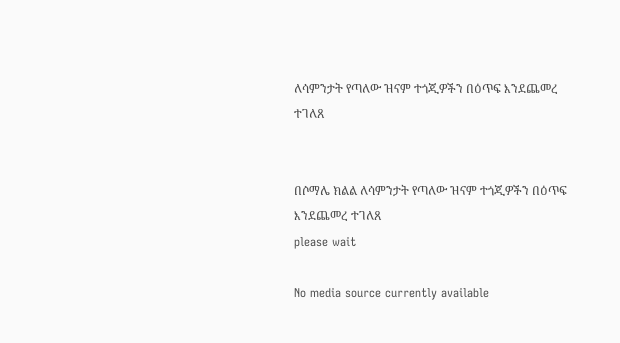ለሳምንታት የጣለው ዝናም ተጎጂዎችን በዕጥፍ እንደጨመረ ተገለጸ


በሶማሌ ክልል ለሳምንታት የጣለው ዝናም ተጎጂዎችን በዕጥፍ እንደጨመረ ተገለጸ
please wait

No media source currently available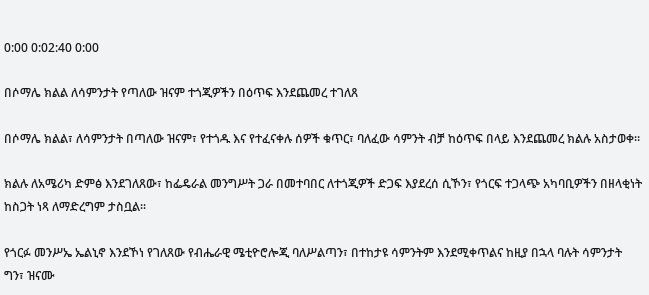0:00 0:02:40 0:00

በሶማሌ ክልል ለሳምንታት የጣለው ዝናም ተጎጂዎችን በዕጥፍ እንደጨመረ ተገለጸ

በሶማሌ ክልል፣ ለሳምንታት በጣለው ዝናም፣ የተጎዱ እና የተፈናቀሉ ሰዎች ቁጥር፣ ባለፈው ሳምንት ብቻ ከዕጥፍ በላይ እንደጨመረ ክልሉ አስታወቀ።

ክልሉ ለአሜሪካ ድምፅ እንደገለጸው፣ ከፌዴራል መንግሥት ጋራ በመተባበር ለተጎጂዎች ድጋፍ እያደረሰ ሲኾን፣ የጎርፍ ተጋላጭ አካባቢዎችን በዘላቂነት ከስጋት ነጻ ለማድረግም ታስቧል፡፡

የጎርፉ መንሥኤ ኤልኒኖ እንደኾነ የገለጸው የብሔራዊ ሜቲዮሮሎጂ ባለሥልጣን፣ በተከታዩ ሳምንትም እንደሚቀጥልና ከዚያ በኋላ ባሉት ሳምንታት ግን፣ ዝናሙ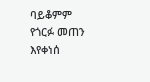ባይቆምም የጎርፉ መጠን እየቀነሰ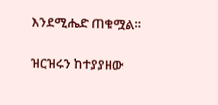እንደሚሔድ ጠቁሟል።

ዝርዝሩን ከተያያዘው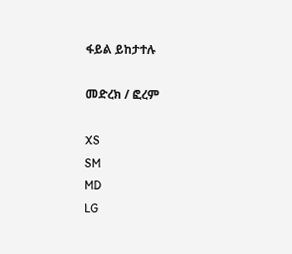ፋይል ይከታተሉ

መድረክ / ፎረም

XS
SM
MD
LG